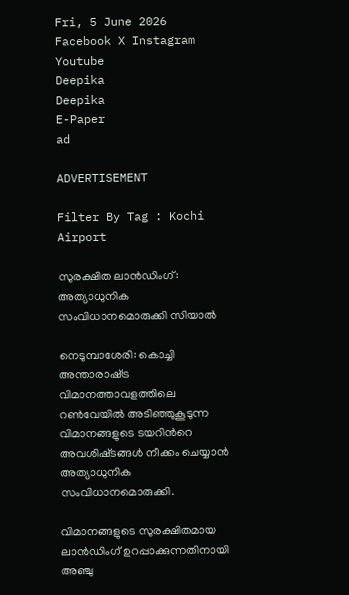Fri, 5 June 2026
Facebook X Instagram Youtube
Deepika
Deepika
E-Paper
ad

ADVERTISEMENT

Filter By Tag : Kochi Airport

സുരക്ഷിത ലാൻഡിംഗ്: അത്യാധുനിക സംവിധാനമൊരുക്കി സിയാൽ

നെടുമ്പാശേരി: കൊച്ചി അന്താരാഷ്‌ട്ര വിമാനത്താവളത്തിലെ റൺവേയിൽ അടിഞ്ഞുകൂടുന്ന വിമാനങ്ങളുടെ ടയറിന്‍റെ അവശിഷ്‌ടങ്ങൾ നീക്കം ചെയ്യാൻ അത്യാധുനിക സംവിധാനമൊരുക്കി.

വിമാനങ്ങളുടെ സുരക്ഷിതമായ ലാൻഡിംഗ് ഉറപ്പാക്കുന്നതിനായി അഞ്ചു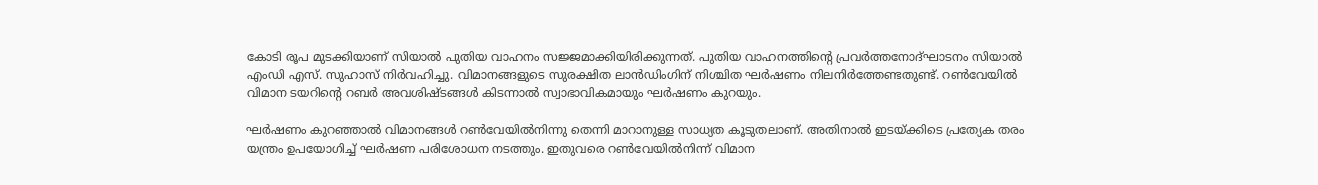കോടി രൂപ മുടക്കിയാണ് സിയാൽ പുതിയ വാഹനം സജ്ജമാക്കിയിരിക്കുന്നത്. പുതിയ വാഹനത്തിന്‍റെ പ്രവർത്തനോദ്ഘാടനം സിയാൽ എംഡി എസ്. സുഹാസ് നിർവഹിച്ചു. വിമാനങ്ങളുടെ സുരക്ഷിത ലാൻഡിംഗിന് നിശ്ചിത ഘർഷണം നിലനിർത്തേണ്ടതുണ്ട്. റൺവേയിൽ വിമാന ടയറിന്‍റെ റബർ അവശിഷ്‌ടങ്ങൾ കിടന്നാൽ സ്വാഭാവികമായും ഘർഷണം കുറയും.

ഘർഷണം കുറഞ്ഞാൽ വിമാനങ്ങൾ റൺവേയിൽനിന്നു തെന്നി മാറാനുള്ള സാധ്യത കൂടുതലാണ്. അതിനാൽ ഇടയ്ക്കിടെ പ്രത്യേക തരം യന്ത്രം ഉപയോഗിച്ച് ഘർഷണ പരിശോധന നടത്തും. ഇതുവരെ റൺവേയിൽനിന്ന് വിമാന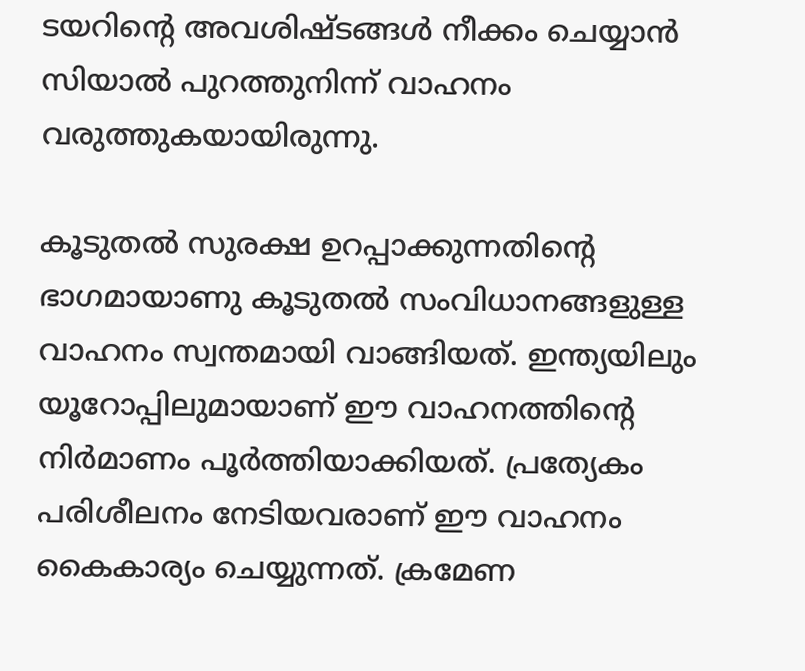ടയറിന്‍റെ അവശിഷ്‌ടങ്ങൾ നീക്കം ചെയ്യാൻ സിയാൽ പുറത്തുനിന്ന് വാഹനം വരുത്തുകയായിരുന്നു.

കൂടുതൽ സുരക്ഷ ഉറപ്പാക്കുന്നതിന്‍റെ ഭാഗമായാണു കൂടുതൽ സംവിധാനങ്ങളുള്ള വാഹനം സ്വന്തമായി വാങ്ങിയത്. ഇന്ത്യയിലും യൂറോപ്പിലുമായാണ് ഈ വാഹനത്തിന്‍റെ നിർമാണം പൂർത്തിയാക്കിയത്. പ്രത്യേകം പരിശീലനം നേടിയവരാണ് ഈ വാഹനം കൈകാര്യം ചെയ്യുന്നത്. ക്രമേണ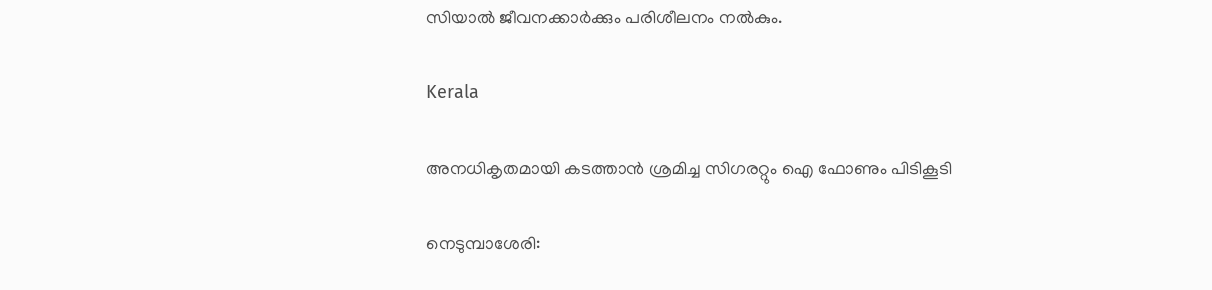സിയാൽ ജീവനക്കാർക്കും പരിശീലനം നൽകും.

Kerala

അനധികൃതമായി കടത്താൻ ശ്രമിച്ച സിഗരറ്റും ഐ ഫോണും പിടികൂടി

നെടുമ്പാശേരി: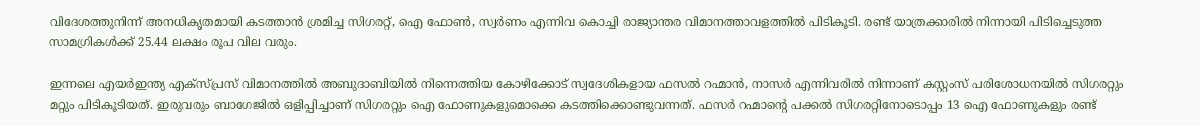വിദേശത്തുനിന്ന് അനധികൃതമായി കടത്താൻ ശ്രമിച്ച സിഗരറ്റ്, ഐ ഫോൺ, സ്വർണം എന്നിവ കൊച്ചി രാജ്യാന്തര വിമാനത്താവളത്തിൽ പിടികൂടി. രണ്ട് യാത്രക്കാരിൽ നിന്നായി പിടിച്ചെടുത്ത സാമഗ്രികൾക്ക് 25.44 ലക്ഷം രൂപ വില വരും.

ഇന്നലെ എയർഇന്ത്യ എക്‌സ്പ്രസ് വിമാനത്തിൽ അബുദാബിയിൽ നിന്നെത്തിയ കോഴിക്കോട് സ്വദേശികളായ ഫസൽ റഹ്മാൻ, നാസർ എന്നിവരിൽ നിന്നാണ് കസ്റ്റംസ് പരിശോധനയിൽ സിഗരറ്റും മറ്റും പിടികൂടിയത്. ഇരുവരും ബാഗേജിൽ ഒളിപ്പിച്ചാണ് സിഗരറ്റും ഐ ഫോണുകളുമൊക്കെ കടത്തിക്കൊണ്ടുവന്നത്. ഫസർ റഹ്മാന്‍റെ പക്കൽ സിഗരറ്റിനോടൊപ്പം 13 ഐ ഫോണുകളും രണ്ട്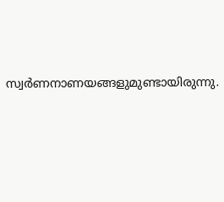സ്വർണനാണയങ്ങളുമുണ്ടായിരുന്നു.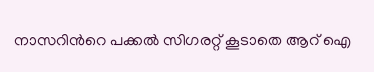നാസറിന്‍റെ പക്കൽ സിഗരറ്റ് കൂടാതെ ആറ് ഐ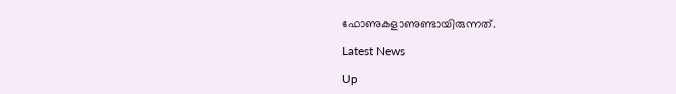ഫോണുകളാണുണ്ടായിരുന്നത്.

Latest News

Up